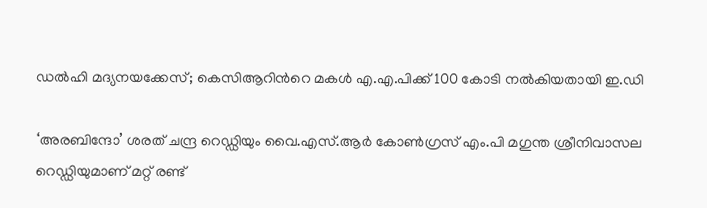ഡല്‍ഹി മദ്യനയക്കേസ്; കെസിആറിന്‍റെ മകള്‍ എ.എ.പിക്ക് 100 കോടി നല്‍കിയതായി ഇ.ഡി

‘അരബിന്ദോ’ ശരത് ചന്ദ്ര റെഡ്ഡിയും വൈ.എസ്.ആർ കോൺഗ്രസ് എം.പി മഗുന്ത ശ്രീനിവാസല റെഡ്ഡിയുമാണ് മറ്റ് രണ്ട്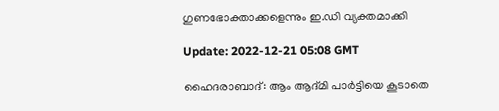ഗുണഭോക്താക്കളെന്നും ഇ.ഡി വ്യക്തമാക്കി

Update: 2022-12-21 05:08 GMT

ഹൈദരാബാദ്: ആം ആദ്മി പാർട്ടിയെ കൂടാതെ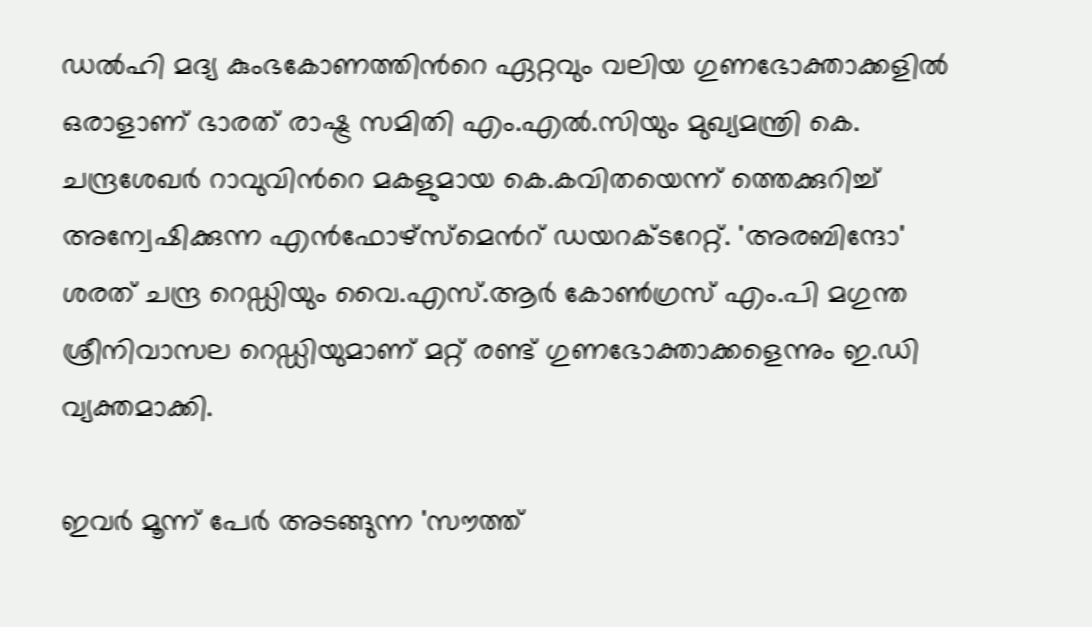ഡൽഹി മദ്യ കുംഭകോണത്തിന്‍റെ ഏറ്റവും വലിയ ഗുണഭോക്താക്കളിൽ ഒരാളാണ് ഭാരത് രാഷ്ട്ര സമിതി എം.എൽ.സിയും മുഖ്യമന്ത്രി കെ. ചന്ദ്രശേഖർ റാവുവിന്‍റെ മകളുമായ കെ.കവിതയെന്ന് ത്തെക്കുറിച്ച് അന്വേഷിക്കുന്ന എൻഫോഴ്‌സ്‌മെന്‍റ് ഡയറക്ടറേറ്റ്. 'അരബിന്ദോ' ശരത് ചന്ദ്ര റെഡ്ഡിയും വൈ.എസ്.ആർ കോൺഗ്രസ് എം.പി മഗുന്ത ശ്രീനിവാസല റെഡ്ഡിയുമാണ് മറ്റ് രണ്ട് ഗുണഭോക്താക്കളെന്നും ഇ.ഡി വ്യക്തമാക്കി.

ഇവര്‍ മൂന്ന് പേർ അടങ്ങുന്ന 'സൗത്ത്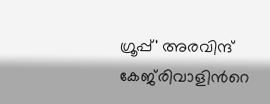ഗ്രൂപ്പ്' അരവിന്ദ് കേജ്‍രിവാളിന്‍റെ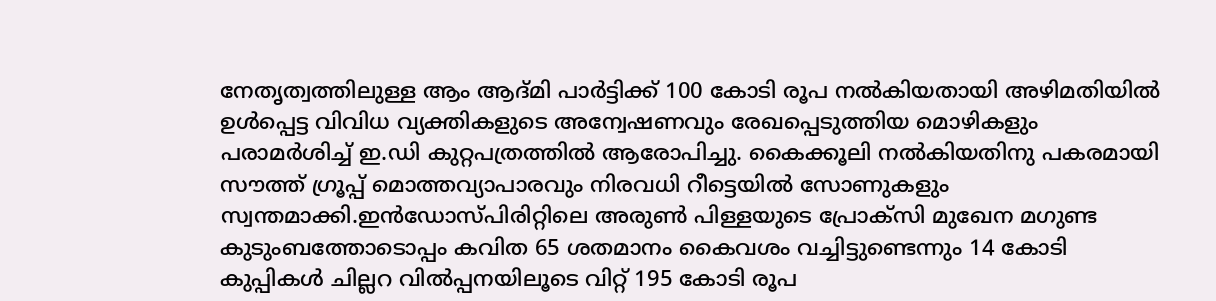നേതൃത്വത്തിലുള്ള ആം ആദ്മി പാർട്ടിക്ക് 100 കോടി രൂപ നല്‍കിയതായി അഴിമതിയിൽ ഉൾപ്പെട്ട വിവിധ വ്യക്തികളുടെ അന്വേഷണവും രേഖപ്പെടുത്തിയ മൊഴികളും പരാമർശിച്ച് ഇ.ഡി കുറ്റപത്രത്തിൽ ആരോപിച്ചു. കൈക്കൂലി നല്‍കിയതിനു പകരമായി സൗത്ത് ഗ്രൂപ്പ് മൊത്തവ്യാപാരവും നിരവധി റീട്ടെയിൽ സോണുകളും സ്വന്തമാക്കി.ഇൻഡോസ്പിരിറ്റിലെ അരുൺ പിള്ളയുടെ പ്രോക്‌സി മുഖേന മഗുണ്ട കുടുംബത്തോടൊപ്പം കവിത 65 ശതമാനം കൈവശം വച്ചിട്ടുണ്ടെന്നും 14 കോടി കുപ്പികൾ ചില്ലറ വിൽപ്പനയിലൂടെ വിറ്റ് 195 കോടി രൂപ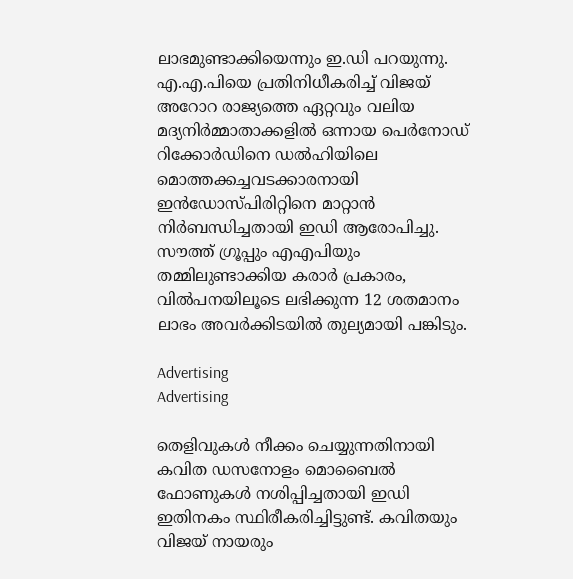ലാഭമുണ്ടാക്കിയെന്നും ഇ.ഡി പറയുന്നു. എ.എ.പിയെ പ്രതിനിധീകരിച്ച് വിജയ് അറോറ രാജ്യത്തെ ഏറ്റവും വലിയ മദ്യനിർമ്മാതാക്കളിൽ ഒന്നായ പെർനോഡ് റിക്കോർഡിനെ ഡൽഹിയിലെ മൊത്തക്കച്ചവടക്കാരനായി ഇൻഡോസ്പിരിറ്റിനെ മാറ്റാൻ നിർബന്ധിച്ചതായി ഇഡി ആരോപിച്ചു. സൗത്ത് ഗ്രൂപ്പും എഎപിയും തമ്മിലുണ്ടാക്കിയ കരാര്‍ പ്രകാരം, വിൽപനയിലൂടെ ലഭിക്കുന്ന 12 ശതമാനം ലാഭം അവർക്കിടയിൽ തുല്യമായി പങ്കിടും.

Advertising
Advertising

തെളിവുകൾ നീക്കം ചെയ്യുന്നതിനായി കവിത ഡസനോളം മൊബൈൽ ഫോണുകൾ നശിപ്പിച്ചതായി ഇഡി ഇതിനകം സ്ഥിരീകരിച്ചിട്ടുണ്ട്. കവിതയും വിജയ് നായരും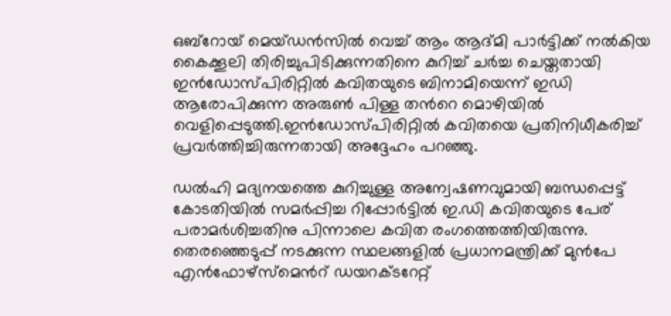ഒബ്‌റോയ് മെയ്‌ഡൻസിൽ വെച്ച് ആം ആദ്മി പാർട്ടിക്ക് നൽകിയ കൈക്കൂലി തിരിച്ചുപിടിക്കുന്നതിനെ കുറിച്ച് ചർച്ച ചെയ്തതായി ഇൻഡോസ്പിരിറ്റിൽ കവിതയുടെ ബിനാമിയെന്ന് ഇഡി ആരോപിക്കുന്ന അരുൺ പിള്ള തന്‍റെ മൊഴിയിൽ വെളിപ്പെടുത്തി.ഇൻഡോസ്പിരിറ്റിൽ കവിതയെ പ്രതിനിധീകരിച്ച് പ്രവർത്തിച്ചിരുന്നതായി അദ്ദേഹം പറഞ്ഞു.

ഡല്‍ഹി മദ്യനയത്തെ കുറിച്ചുള്ള അന്വേഷണവുമായി ബന്ധപ്പെട്ട് കോടതിയില്‍ സമര്‍പ്പിച്ച റിപ്പോര്‍ട്ടില്‍ ഇ.ഡി കവിതയുടെ പേര് പരാമര്‍ശിച്ചതിനു പിന്നാലെ കവിത രംഗത്തെത്തിയിരുന്നു. തെരഞ്ഞെടുപ്പ് നടക്കുന്ന സ്ഥലങ്ങളില്‍ പ്രധാനമന്ത്രിക്ക് മുന്‍പേ എന്‍ഫോഴ്സ്മെന്‍റ് ഡയറക്ടറേറ്റ്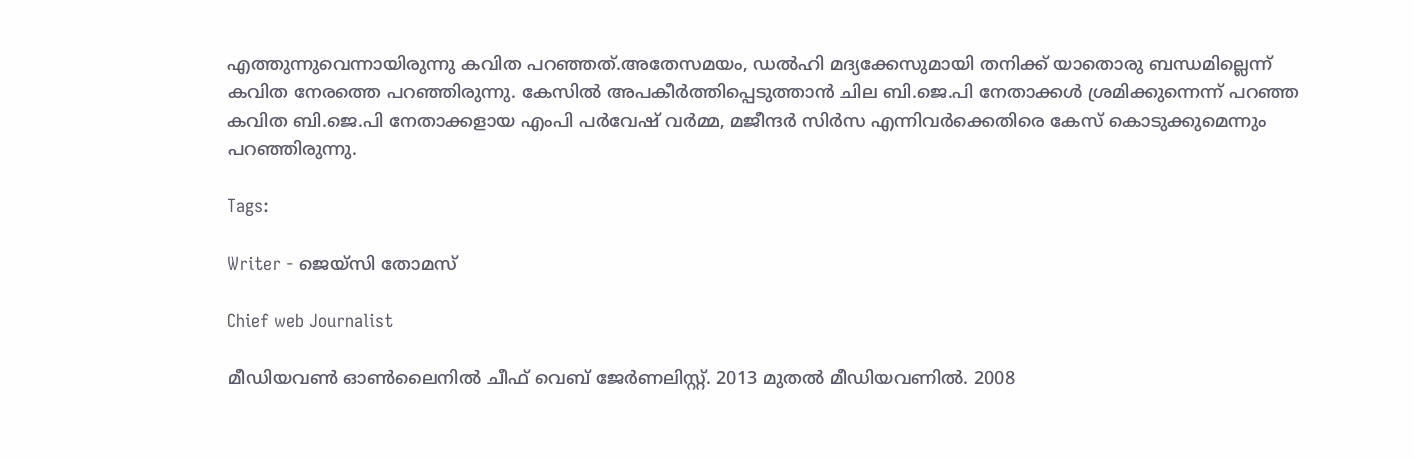എത്തുന്നുവെന്നായിരുന്നു കവിത പറഞ്ഞത്.അതേസമയം, ഡല്‍ഹി മദ്യക്കേസുമായി തനിക്ക് യാതൊരു ബന്ധമില്ലെന്ന് കവിത നേരത്തെ പറഞ്ഞിരുന്നു. കേസില്‍ അപകീര്‍ത്തിപ്പെടുത്താന്‍ ചില ബി.ജെ.പി നേതാക്കള്‍ ശ്രമിക്കുന്നെന്ന് പറഞ്ഞ കവിത ബി.ജെ.പി നേതാക്കളായ എംപി പര്‍വേഷ് വര്‍മ്മ, മജീന്ദര്‍ സിര്‍സ എന്നിവര്‍ക്കെതിരെ കേസ് കൊടുക്കുമെന്നും പറഞ്ഞിരുന്നു.

Tags:

Writer - ജെയ്സി തോമസ്

Chief web Journalist

മീഡിയവൺ ഓൺലൈനിൽ ചീഫ് വെബ് ജേർണലിസ്റ്റ്. 2013 മുതൽ മീഡിയവണിൽ. 2008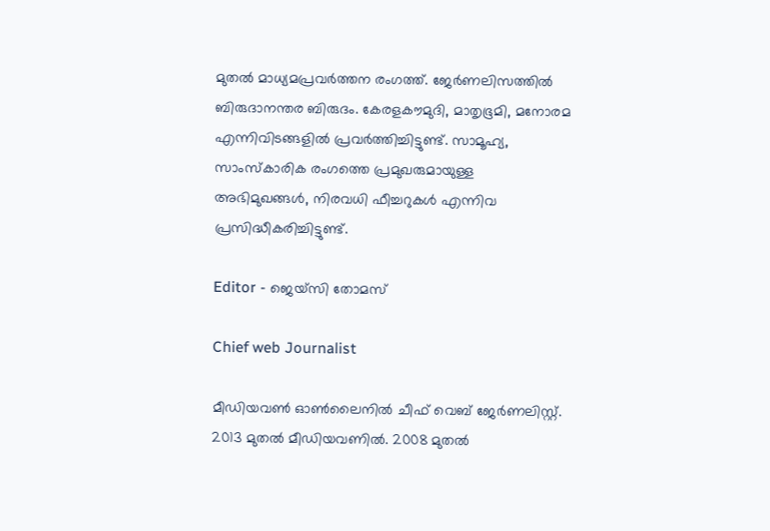മുതൽ മാധ്യമപ്രവർത്തന രംഗത്ത്. ജേർണലിസത്തിൽ ബിരുദാനന്തര ബിരുദം. കേരളകൗമുദി, മാതൃഭൂമി, മനോരമ എന്നിവിടങ്ങളിൽ പ്രവർത്തിച്ചിട്ടുണ്ട്. സാമൂഹ്യ, സാംസ്‌കാരിക രംഗത്തെ പ്രമുഖരുമായുള്ള അഭിമുഖങ്ങൾ, നിരവധി ഫീച്ചറുകൾ എന്നിവ പ്രസിദ്ധീകരിച്ചിട്ടുണ്ട്.

Editor - ജെയ്സി തോമസ്

Chief web Journalist

മീഡിയവൺ ഓൺലൈനിൽ ചീഫ് വെബ് ജേർണലിസ്റ്റ്. 2013 മുതൽ മീഡിയവണിൽ. 2008 മുതൽ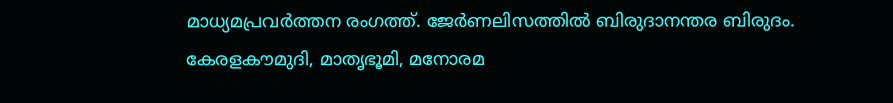മാധ്യമപ്രവർത്തന രംഗത്ത്. ജേർണലിസത്തിൽ ബിരുദാനന്തര ബിരുദം. കേരളകൗമുദി, മാതൃഭൂമി, മനോരമ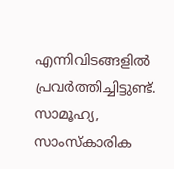എന്നിവിടങ്ങളിൽ പ്രവർത്തിച്ചിട്ടുണ്ട്. സാമൂഹ്യ, സാംസ്‌കാരിക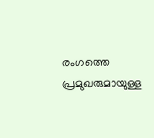രംഗത്തെ പ്രമുഖരുമായുള്ള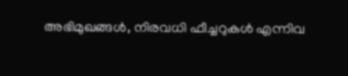അഭിമുഖങ്ങൾ, നിരവധി ഫീച്ചറുകൾ എന്നിവ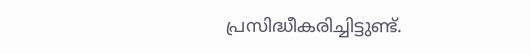പ്രസിദ്ധീകരിച്ചിട്ടുണ്ട്.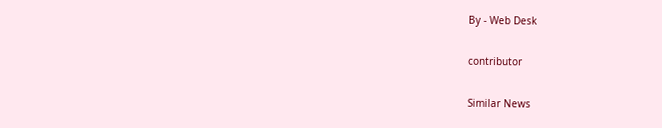By - Web Desk

contributor

Similar News